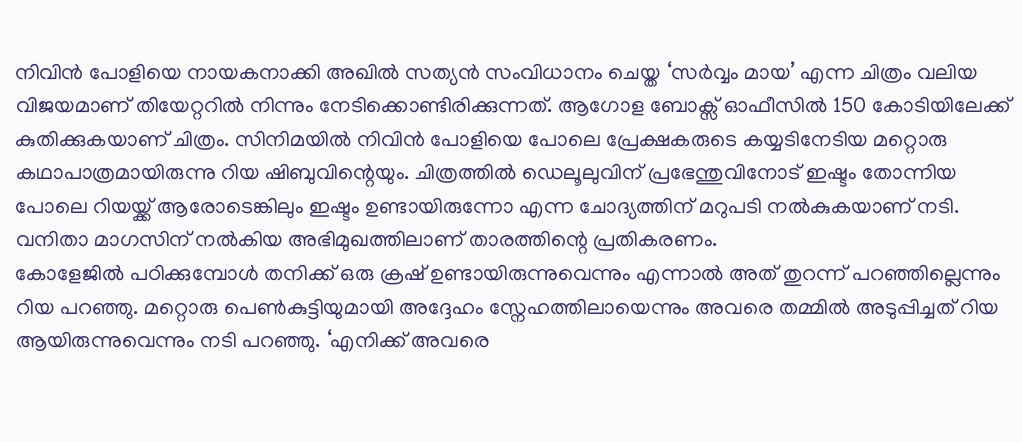നിവിൻ പോളിയെ നായകനാക്കി അഖിൽ സത്യൻ സംവിധാനം ചെയ്ത ‘സർവ്വം മായ’ എന്ന ചിത്രം വലിയ വിജയമാണ് തിയേറ്ററിൽ നിന്നും നേടിക്കൊണ്ടിരിക്കുന്നത്. ആഗോള ബോക്സ് ഓഫീസിൽ 150 കോടിയിലേക്ക് കുതിക്കുകയാണ് ചിത്രം. സിനിമയിൽ നിവിൻ പോളിയെ പോലെ പ്രേക്ഷകരുടെ കയ്യടിനേടിയ മറ്റൊരു കഥാപാത്രമായിരുന്നു റിയ ഷിബുവിന്റെയും. ചിത്രത്തിൽ ഡെലൂലുവിന് പ്രഭേന്തുവിനോട് ഇഷ്ടം തോന്നിയ പോലെ റിയയ്ക്ക് ആരോടെങ്കിലും ഇഷ്ടം ഉണ്ടായിരുന്നോ എന്ന ചോദ്യത്തിന് മറുപടി നൽകുകയാണ് നടി. വനിതാ മാഗസിന് നൽകിയ അഭിമുഖത്തിലാണ് താരത്തിന്റെ പ്രതികരണം.
കോളേജിൽ പഠിക്കുമ്പോൾ തനിക്ക് ഒരു ക്രഷ് ഉണ്ടായിരുന്നുവെന്നും എന്നാൽ അത് തുറന്ന് പറഞ്ഞില്ലെന്നും റിയ പറഞ്ഞു. മറ്റൊരു പെൺകുട്ടിയുമായി അദ്ദേഹം സ്നേഹത്തിലായെന്നും അവരെ തമ്മിൽ അടുപ്പിച്ചത് റിയ ആയിരുന്നുവെന്നും നടി പറഞ്ഞു. ‘എനിക്ക് അവരെ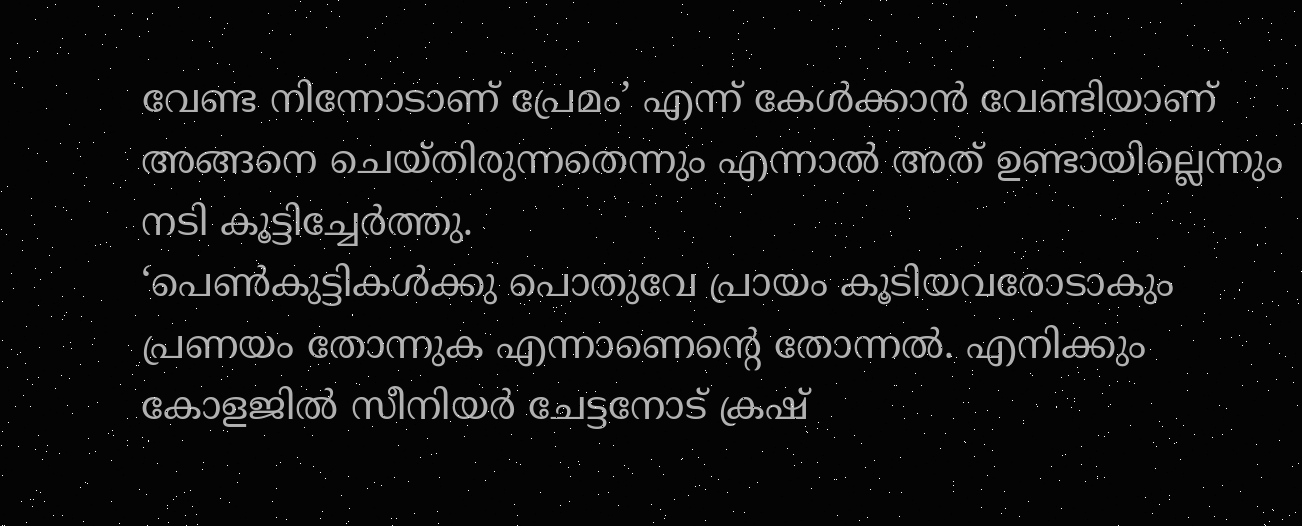വേണ്ട നിന്നോടാണ് പ്രേമം’ എന്ന് കേൾക്കാൻ വേണ്ടിയാണ് അങ്ങനെ ചെയ്തിരുന്നതെന്നും എന്നാൽ അത് ഉണ്ടായില്ലെന്നും നടി കൂട്ടിച്ചേർത്തു.
‘പെൺകുട്ടികൾക്കു പൊതുവേ പ്രായം കൂടിയവരോടാകും പ്രണയം തോന്നുക എന്നാണെൻ്റെ തോന്നൽ. എനിക്കും കോളജിൽ സീനിയർ ചേട്ടനോട് ക്രഷ്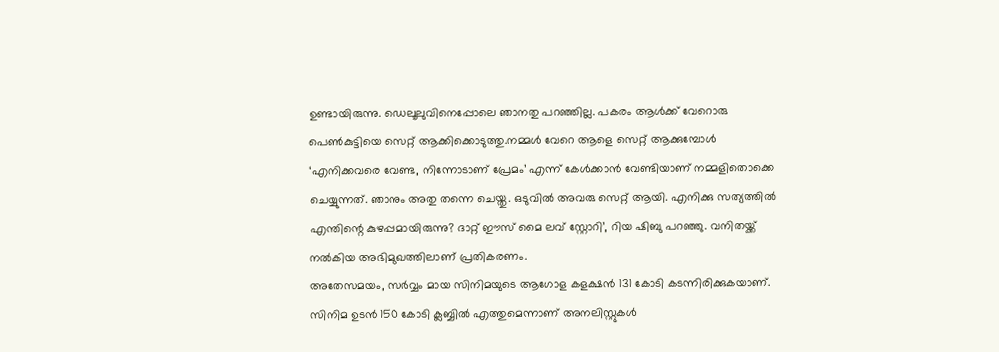ഉണ്ടായിരുന്നു. ഡെലൂലുവിനെപ്പോലെ ഞാനതു പറഞ്ഞില്ല. പകരം ആൾക്ക് വേറൊരു പെൺകുട്ടിയെ സെറ്റ് ആക്കിക്കൊടുത്തു.നമ്മൾ വേറെ ആളെ സെറ്റ് ആക്കുമ്പോൾ ‘എനിക്കവരെ വേണ്ട, നിന്നോടാണ് പ്രേമം’ എന്ന് കേൾക്കാൻ വേണ്ടിയാണ് നമ്മളിതൊക്കെ ചെയ്യുന്നത്. ഞാനും അതു തന്നെ ചെയ്തു. ഒടുവിൽ അവരു സെറ്റ് ആയി. എനിക്കു സത്യത്തിൽ എന്തിന്റെ കുഴപ്പമായിരുന്നു? ദാറ്റ് ഈസ് മൈ ലവ് സ്റ്റോറി’, റിയ ഷിബു പറഞ്ഞു. വനിതയ്ക്ക് നൽകിയ അഭിമുഖത്തിലാണ് പ്രതികരണം.
അതേസമയം, സർവ്വം മായ സിനിമയുടെ ആഗോള കളക്ഷൻ 131 കോടി കടന്നിരിക്കുകയാണ്. സിനിമ ഉടൻ 150 കോടി ക്ലബ്ബിൽ എത്തുമെന്നാണ് അനലിസ്റ്റുകൾ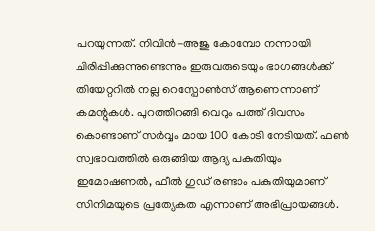പറയുന്നത്. നിവിൻ-അജു കോമ്പോ നന്നായി ചിരിപ്പിക്കുന്നുണ്ടെന്നും ഇരുവരുടെയും ഭാഗങ്ങൾക്ക് തിയേറ്ററിൽ നല്ല റെസ്പോൺസ് ആണെന്നാണ് കമന്റുകൾ. പുറത്തിറങ്ങി വെറും പത്ത് ദിവസം കൊണ്ടാണ് സർവ്വം മായ 100 കോടി നേടിയത്. ഫൺ സ്വഭാവത്തിൽ ഒരുങ്ങിയ ആദ്യ പകുതിയും ഇമോഷണൽ, ഫീൽ ഗുഡ് രണ്ടാം പകുതിയുമാണ് സിനിമയുടെ പ്രത്യേകത എന്നാണ് അഭിപ്രായങ്ങൾ.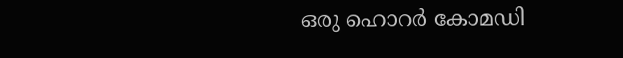ഒരു ഹൊറർ കോമഡി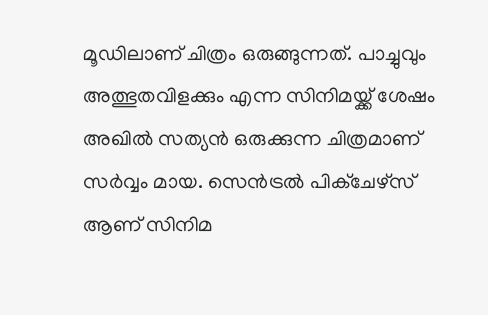മൂഡിലാണ് ചിത്രം ഒരുങ്ങുന്നത്. പാച്ചുവും അത്ഭുതവിളക്കും എന്ന സിനിമയ്ക്ക് ശേഷം അഖിൽ സത്യൻ ഒരുക്കുന്ന ചിത്രമാണ് സർവ്വം മായ. സെൻട്രൽ പിക്ചേഴ്സ് ആണ് സിനിമ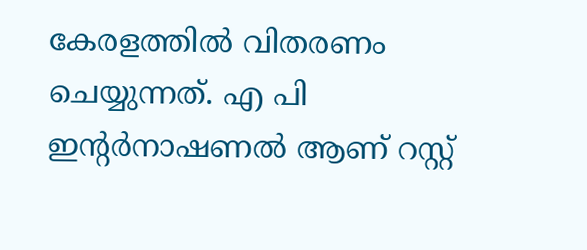കേരളത്തിൽ വിതരണം ചെയ്യുന്നത്. എ പി ഇന്റർനാഷണൽ ആണ് റസ്റ്റ്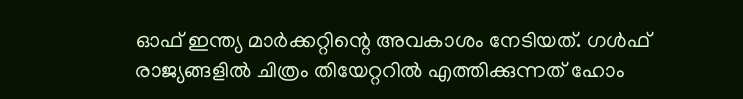ഓഫ് ഇന്ത്യ മാർക്കറ്റിന്റെ അവകാശം നേടിയത്. ഗൾഫ് രാജ്യങ്ങളിൽ ചിത്രം തിയേറ്ററിൽ എത്തിക്കുന്നത് ഹോം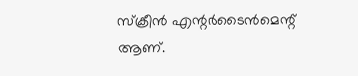സ്ക്രീൻ എന്റർടൈൻമെന്റ് ആണ്.